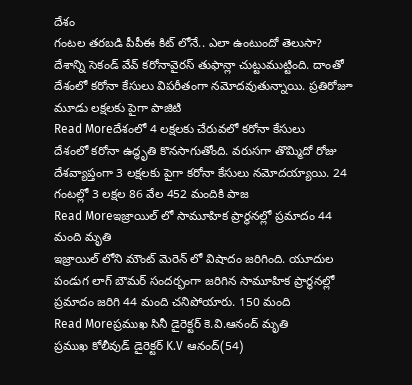దేశం
గంటల తరబడి పీపీఈ కిట్ లోనే.. ఎలా ఉంటుందో తెలుసా?
దేశాన్ని సెకండ్ వేవ్ కరోనావైరస్ తుఫాన్లా చుట్టుముట్టింది. దాంతో దేశంలో కరోనా కేసులు విపరీతంగా నమోదవుతున్నాయి. ప్రతిరోజూ మూడు లక్షలకు పైగా పాజిటి
Read Moreదేశంలో 4 లక్షలకు చేరువలో కరోనా కేసులు
దేశంలో కరోనా ఉద్ధృతి కొనసాగుతోంది. వరుసగా తొమ్మిదో రోజు దేశవ్యాప్తంగా 3 లక్షలకు పైగా కరోనా కేసులు నమోదయ్యాయి. 24 గంటల్లో 3 లక్షల 86 వేల 452 మందికి పాజ
Read Moreఇజ్రాయిల్ లో సామూహిక ప్రార్థనల్లో ప్రమాదం 44 మంది మృతి
ఇజ్రాయిల్ లోని మౌంట్ మెరెన్ లో విషాదం జరిగింది. యూదుల పండుగ లాగ్ బౌమర్ సందర్భంగా జరిగిన సామూహిక ప్రార్థనల్లో ప్రమాదం జరిగి 44 మంది చనిపోయారు. 150 మంది
Read Moreప్రముఖ సినీ డైరెక్టర్ కె.వి.ఆనంద్ మృతి
ప్రముఖ కోలీవుడ్ డైరెక్టర్ K.V ఆనంద్(54)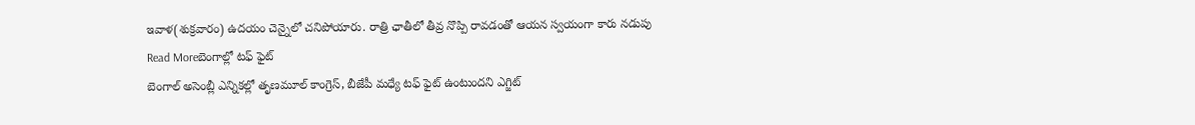ఇవాళ(శుక్రవారం) ఉదయం చెన్నైలో చనిపోయారు. రాత్రి ఛాతీలో తీవ్ర నొప్పి రావడంతో ఆయన స్వయంగా కారు నడుపు
Read Moreబెంగాల్లో టఫ్ ఫైట్
బెంగాల్ అసెంబ్లీ ఎన్నికల్లో తృణమూల్ కాంగ్రెస్, బీజేపీ మధ్యే టఫ్ ఫైట్ ఉంటుందని ఎగ్జిట్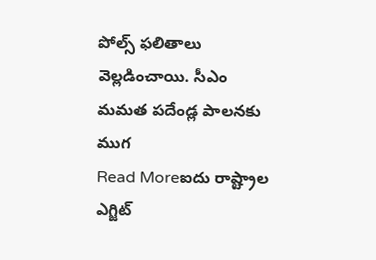పోల్స్ ఫలితాలు వెల్లడించాయి. సీఎం మమత పదేండ్ల పాలనకు ముగ
Read Moreఐదు రాష్ట్రాల ఎగ్జిట్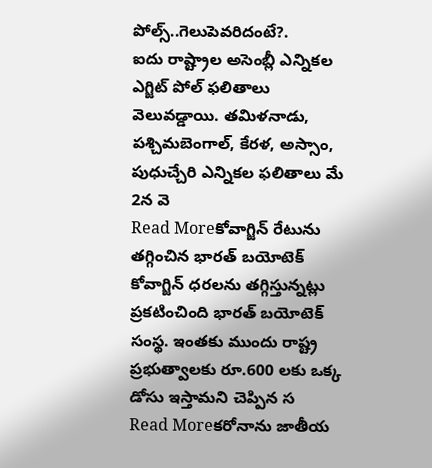పోల్స్..గెలుపెవరిదంటే?.
ఐదు రాష్ట్రాల అసెంబ్లీ ఎన్నికల ఎగ్జిట్ పోల్ ఫలితాలు వెలువడ్డాయి. తమిళనాడు, పశ్చిమబెంగాల్, కేరళ, అస్సాం, పుధుచ్చేరి ఎన్నికల ఫలితాలు మే 2న వె
Read Moreకోవాగ్జిన్ రేటును తగ్గించిన భారత్ బయోటెక్
కోవాగ్జిన్ ధరలను తగ్గిస్తున్నట్లు ప్రకటించింది భారత్ బయోటెక్ సంస్థ. ఇంతకు ముందు రాష్ట్ర ప్రభుత్వాలకు రూ.600 లకు ఒక్క డోసు ఇస్తామని చెప్పిన స
Read Moreకరోనాను జాతీయ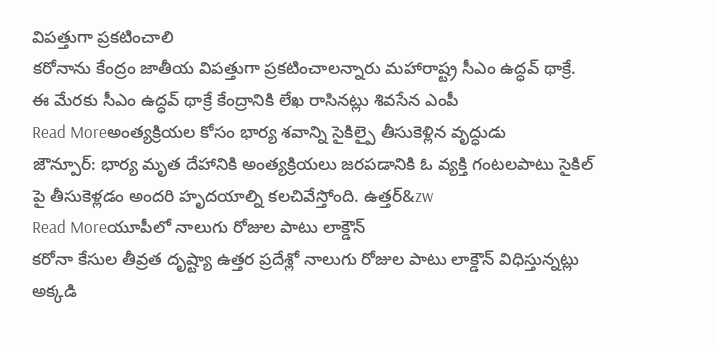విపత్తుగా ప్రకటించాలి
కరోనాను కేంద్రం జాతీయ విపత్తుగా ప్రకటించాలన్నారు మహారాష్ట్ర సీఎం ఉద్ధవ్ థాక్రే. ఈ మేరకు సీఎం ఉద్ధవ్ థాక్రే కేంద్రానికి లేఖ రాసినట్లు శివసేన ఎంపీ
Read Moreఅంత్యక్రియల కోసం భార్య శవాన్ని సైకిల్పై తీసుకెళ్లిన వృద్ధుడు
జౌన్పూర్: భార్య మృత దేహానికి అంత్యక్రియలు జరపడానికి ఓ వ్యక్తి గంటలపాటు సైకిల్ పై తీసుకెళ్లడం అందరి హృదయాల్ని కలచివేస్తోంది. ఉత్తర్&zw
Read Moreయూపీలో నాలుగు రోజుల పాటు లాక్డౌన్
కరోనా కేసుల తీవ్రత దృష్ట్యా ఉత్తర ప్రదేశ్లో నాలుగు రోజుల పాటు లాక్డౌన్ విధిస్తున్నట్లు అక్కడి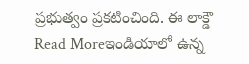ప్రభుత్వం ప్రకటించింది. ఈ లాక్డౌ
Read Moreఇండియాలో ఉన్న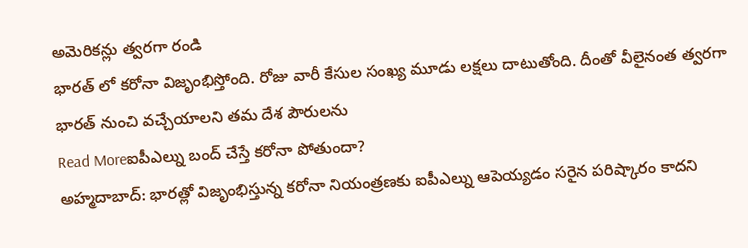అమెరికన్లు త్వరగా రండి
భారత్ లో కరోనా విజృంభిస్తోంది. రోజు వారీ కేసుల సంఖ్య మూడు లక్షలు దాటుతోంది. దీంతో వీలైనంత త్వరగా భారత్ నుంచి వచ్చేయాలని తమ దేశ పౌరులను
Read Moreఐపీఎల్ను బంద్ చేస్తే కరోనా పోతుందా?
అహ్మదాబాద్: భారత్లో విజృంభిస్తున్న కరోనా నియంత్రణకు ఐపీఎల్ను ఆపెయ్యడం సరైన పరిష్కారం కాదని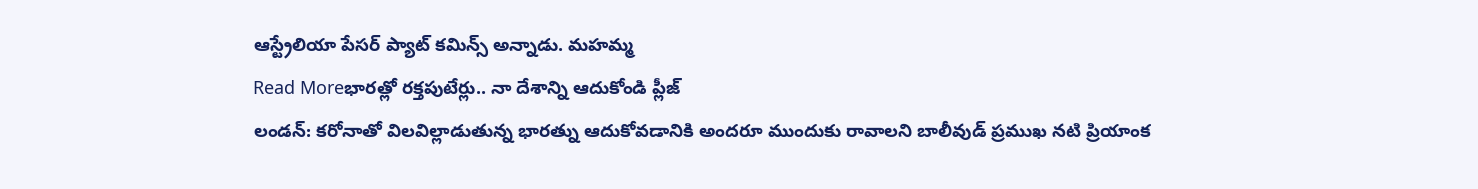ఆస్ట్రేలియా పేసర్ ప్యాట్ కమిన్స్ అన్నాడు. మహమ్మ
Read Moreభారత్లో రక్తపుటేర్లు.. నా దేశాన్ని ఆదుకోండి ప్లీజ్
లండన్: కరోనాతో విలవిల్లాడుతున్న భారత్ను ఆదుకోవడానికి అందరూ ముందుకు రావాలని బాలీవుడ్ ప్రముఖ నటి ప్రియాంక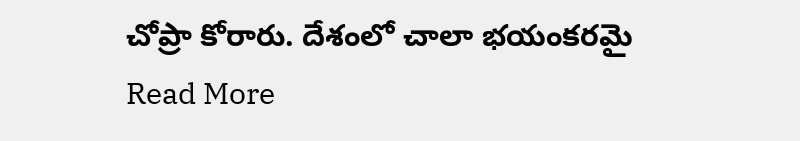చోప్రా కోరారు. దేశంలో చాలా భయంకరమై
Read More